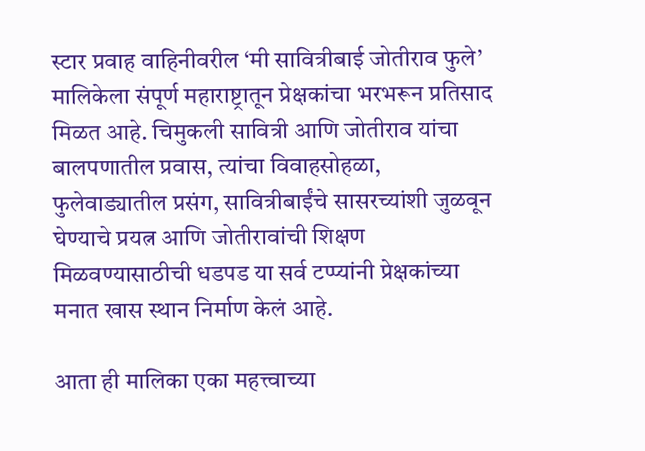स्टार प्रवाह वाहिनीवरील ‘मी सावित्रीबाई जोतीराव फुले’ मालिकेला संपूर्ण महाराष्ट्रातून प्रेक्षकांचा भरभरून प्रतिसाद मिळत आहे. चिमुकली सावित्री आणि जोतीराव यांचा बालपणातील प्रवास, त्यांचा विवाहसोहळा, फुलेवाड्यातील प्रसंग, सावित्रीबाईंचे सासरच्यांशी जुळवून घेण्याचे प्रयत्न आणि जोतीरावांची शिक्षण मिळवण्यासाठीची धडपड या सर्व टप्प्यांनी प्रेक्षकांच्या मनात खास स्थान निर्माण केलं आहे.

आता ही मालिका एका महत्त्वाच्या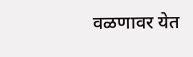वळणावर येत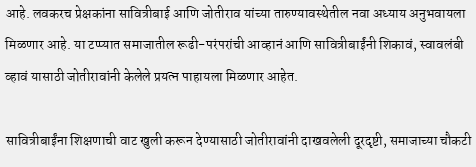आहे. लवकरच प्रेक्षकांना सावित्रीबाई आणि जोतीराव यांच्या तारुण्यावस्थेतील नवा अध्याय अनुभवायला मिळणार आहे. या टप्प्यात समाजातील रूढी-परंपरांची आव्हानं आणि सावित्रीबाईंनी शिकावं, स्वावलंबी व्हावं यासाठी जोतीरावांनी केलेले प्रयत्न पाहायला मिळणार आहेत.

सावित्रीबाईंना शिक्षणाची वाट खुली करून देण्यासाठी जोतीरावांनी दाखवलेली दूरदृष्टी, समाजाच्या चौकटी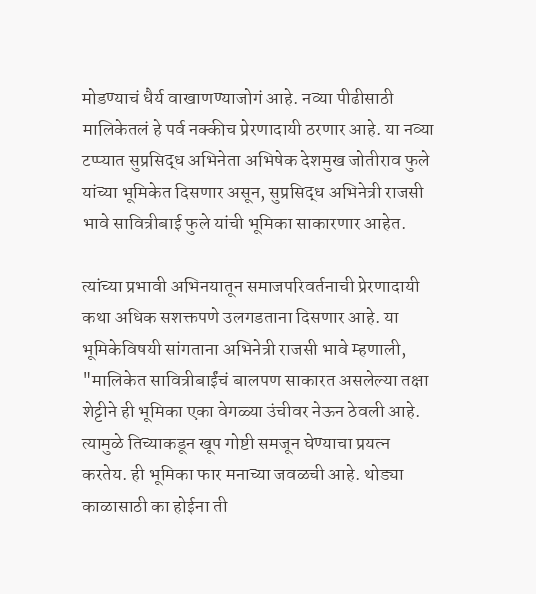मोडण्याचं धैर्य वाखाणण्याजोगं आहे. नव्या पीढीसाठी मालिकेतलं हे पर्व नक्कीच प्रेरणादायी ठरणार आहे. या नव्या टप्प्यात सुप्रसिद्ध अभिनेता अभिषेक देशमुख जोतीराव फुले यांच्या भूमिकेत दिसणार असून, सुप्रसिद्ध अभिनेत्री राजसी भावे सावित्रीबाई फुले यांची भूमिका साकारणार आहेत.

त्यांच्या प्रभावी अभिनयातून समाजपरिवर्तनाची प्रेरणादायी कथा अधिक सशक्तपणे उलगडताना दिसणार आहे. या भूमिकेविषयी सांगताना अभिनेत्री राजसी भावे म्हणाली, "मालिकेत सावित्रीबाईंचं बालपण साकारत असलेल्या तक्षा शेट्टीने ही भूमिका एका वेगळ्या उंचीवर नेऊन ठेवली आहे. त्यामुळे तिच्याकडून खूप गोष्टी समजून घेण्याचा प्रयत्न करतेय. ही भूमिका फार मनाच्या जवळची आहे. थोड्या काळासाठी का होईना ती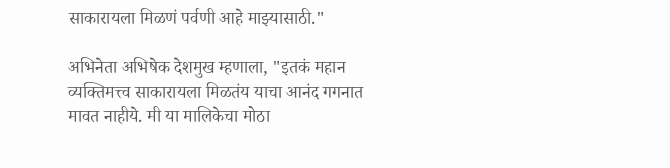साकारायला मिळणं पर्वणी आहे माझ्यासाठी."

अभिनेता अभिषेक देशमुख म्हणाला, "इतकं महान व्यक्तिमत्त्व साकारायला मिळतंय याचा आनंद गगनात मावत नाहीये. मी या मालिकेचा मोठा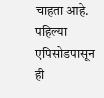चाहता आहे. पहिल्या एपिसोडपासून ही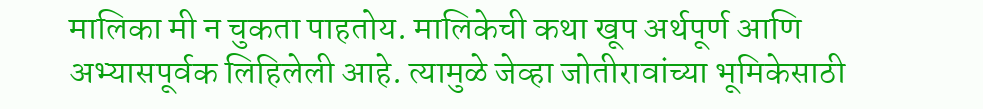मालिका मी न चुकता पाहतोय. मालिकेची कथा खूप अर्थपूर्ण आणि अभ्यासपूर्वक लिहिलेली आहे. त्यामुळे जेव्हा जोतीरावांच्या भूमिकेसाठी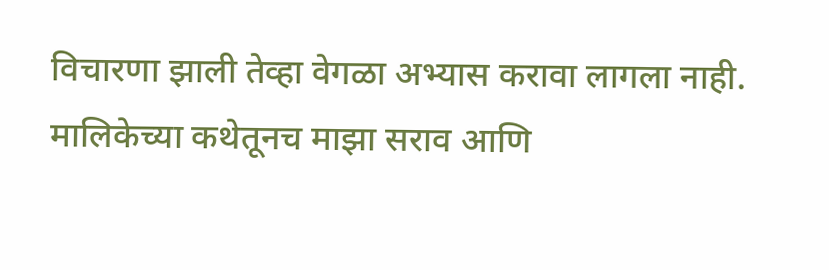विचारणा झाली तेव्हा वेगळा अभ्यास करावा लागला नाही. मालिकेच्या कथेतूनच माझा सराव आणि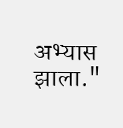अभ्यास झाला."